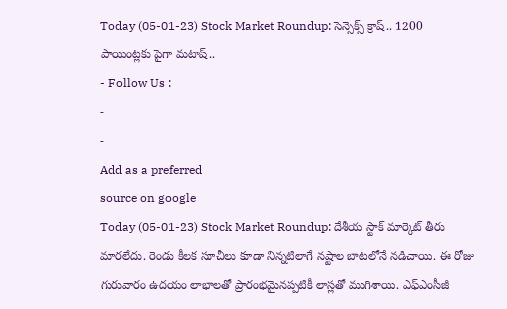Today (05-01-23) Stock Market Roundup: సెన్సెక్స్ క్రాష్.. 1200 పాయింట్లకు పైగా మటాష్..
- Follow Us :
-
-
Add as a preferred
source on google
Today (05-01-23) Stock Market Roundup: దేశీయ స్టాక్ మార్కెట్ తీరు మారలేదు. రెండు కీలక సూచీలు కూడా నిన్నటిలాగే నష్టాల బాటలోనే నడిచాయి. ఈ రోజు గురువారం ఉదయం లాభాలతో ప్రారంభమైనప్పటికీ లాస్లతో ముగిశాయి. ఎఫ్ఎంసీజీ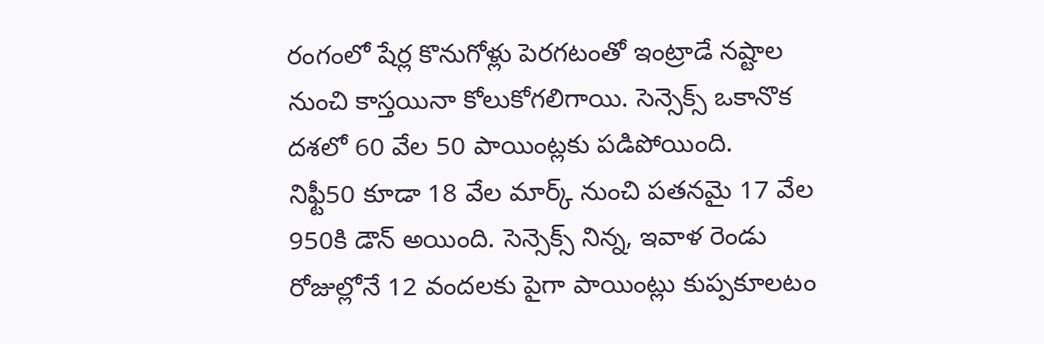రంగంలో షేర్ల కొనుగోళ్లు పెరగటంతో ఇంట్రాడే నష్టాల నుంచి కాస్తయినా కోలుకోగలిగాయి. సెన్సెక్స్ ఒకానొక దశలో 60 వేల 50 పాయింట్లకు పడిపోయింది.
నిఫ్టీ50 కూడా 18 వేల మార్క్ నుంచి పతనమై 17 వేల 950కి డౌన్ అయింది. సెన్సెక్స్ నిన్న, ఇవాళ రెండు రోజుల్లోనే 12 వందలకు పైగా పాయింట్లు కుప్పకూలటం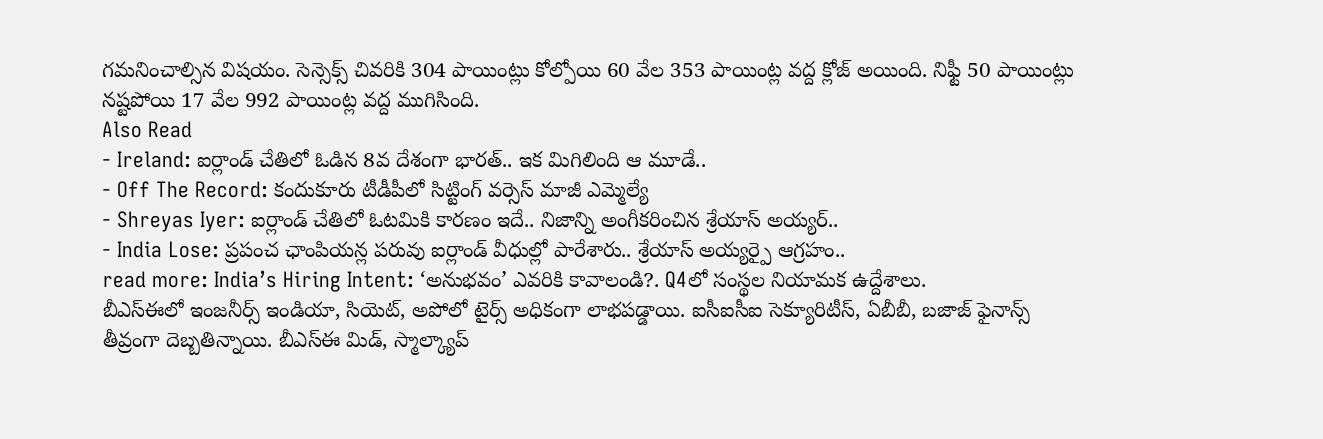గమనించాల్సిన విషయం. సెన్సెక్స్ చివరికి 304 పాయింట్లు కోల్పోయి 60 వేల 353 పాయింట్ల వద్ద క్లోజ్ అయింది. నిఫ్టీ 50 పాయింట్లు నష్టపోయి 17 వేల 992 పాయింట్ల వద్ద ముగిసింది.
Also Read
- Ireland: ఐర్లాండ్ చేతిలో ఓడిన 8వ దేశంగా భారత్.. ఇక మిగిలింది ఆ మూడే..
- Off The Record: కందుకూరు టీడీపీలో సిట్టింగ్ వర్సెస్ మాజీ ఎమ్మెల్యే
- Shreyas Iyer: ఐర్లాండ్ చేతిలో ఓటమికి కారణం ఇదే.. నిజాన్ని అంగీకరించిన శ్రేయాస్ అయ్యర్..
- India Lose: ప్రపంచ ఛాంపియన్ల పరువు ఐర్లాండ్ వీధుల్లో పారేశారు.. శ్రేయాస్ అయ్యర్పై ఆగ్రహం..
read more: India’s Hiring Intent: ‘అనుభవం’ ఎవరికి కావాలండి?. Q4లో సంస్థల నియామక ఉద్దేశాలు.
బీఎస్ఈలో ఇంజనీర్స్ ఇండియా, సియెట్, అపోలో టైర్స్ అధికంగా లాభపడ్డాయి. ఐసీఐసీఐ సెక్యూరిటీస్, ఏబీబీ, బజాజ్ ఫైనాన్స్ తీవ్రంగా దెబ్బతిన్నాయి. బీఎస్ఈ మిడ్, స్మాల్క్యాప్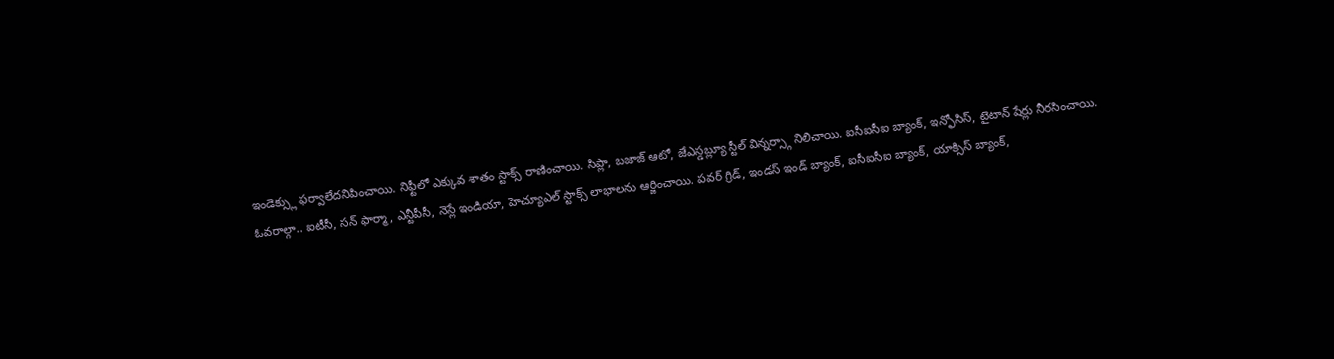ఇండెక్స్లు ఫర్వాలేదనిపించాయి. నిఫ్టీలో ఎక్కువ శాతం స్టాక్స్ రాణించాయి. సిప్లా, బజాజ్ ఆటో, జేఎస్డబ్ల్యూ స్టీల్ విన్నర్స్గా నిలిచాయి. ఐసీఐసీఐ బ్యాంక్, ఇన్ఫోసిస్, టైటాన్ షేర్లు నీరసించాయి.
ఓవరాల్గా.. ఐటీసీ, సన్ ఫార్మా, ఎన్టీపీసీ, నెస్లే ఇండియా, హెచ్యూఎల్ స్టాక్స్ లాభాలను ఆర్జించాయి. పవర్ గ్రిడ్, ఇండస్ ఇండ్ బ్యాంక్, ఐసీఐసీఐ బ్యాంక్, యాక్సిస్ బ్యాంక్,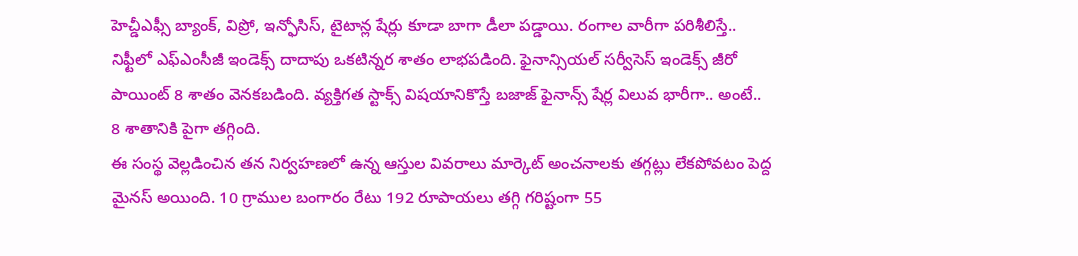హెచ్డీఎఫ్సీ బ్యాంక్, విప్రో, ఇన్ఫోసిస్, టైటాన్ల షేర్లు కూడా బాగా డీలా పడ్డాయి. రంగాల వారీగా పరిశీలిస్తే.. నిఫ్టీలో ఎఫ్ఎంసీజీ ఇండెక్స్ దాదాపు ఒకటిన్నర శాతం లాభపడింది. ఫైనాన్సియల్ సర్వీసెస్ ఇండెక్స్ జీరో పాయింట్ 8 శాతం వెనకబడింది. వ్యక్తిగత స్టాక్స్ విషయానికొస్తే బజాజ్ ఫైనాన్స్ షేర్ల విలువ భారీగా.. అంటే.. 8 శాతానికి పైగా తగ్గింది.
ఈ సంస్థ వెల్లడించిన తన నిర్వహణలో ఉన్న ఆస్తుల వివరాలు మార్కెట్ అంచనాలకు తగ్గట్లు లేకపోవటం పెద్ద మైనస్ అయింది. 10 గ్రాముల బంగారం రేటు 192 రూపాయలు తగ్గి గరిష్టంగా 55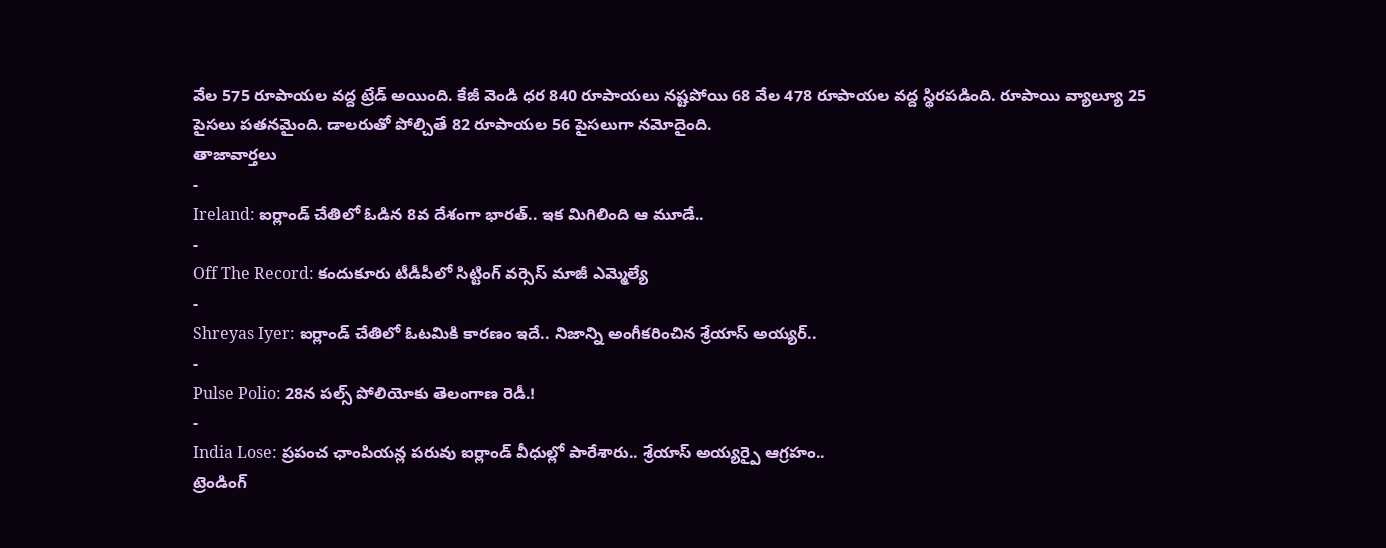వేల 575 రూపాయల వద్ద ట్రేడ్ అయింది. కేజీ వెండి ధర 840 రూపాయలు నష్టపోయి 68 వేల 478 రూపాయల వద్ద స్థిరపడింది. రూపాయి వ్యాల్యూ 25 పైసలు పతనమైంది. డాలరుతో పోల్చితే 82 రూపాయల 56 పైసలుగా నమోదైంది.
తాజావార్తలు
-
Ireland: ఐర్లాండ్ చేతిలో ఓడిన 8వ దేశంగా భారత్.. ఇక మిగిలింది ఆ మూడే..
-
Off The Record: కందుకూరు టీడీపీలో సిట్టింగ్ వర్సెస్ మాజీ ఎమ్మెల్యే
-
Shreyas Iyer: ఐర్లాండ్ చేతిలో ఓటమికి కారణం ఇదే.. నిజాన్ని అంగీకరించిన శ్రేయాస్ అయ్యర్..
-
Pulse Polio: 28న పల్స్ పోలియోకు తెలంగాణ రెడీ.!
-
India Lose: ప్రపంచ ఛాంపియన్ల పరువు ఐర్లాండ్ వీధుల్లో పారేశారు.. శ్రేయాస్ అయ్యర్పై ఆగ్రహం..
ట్రెండింగ్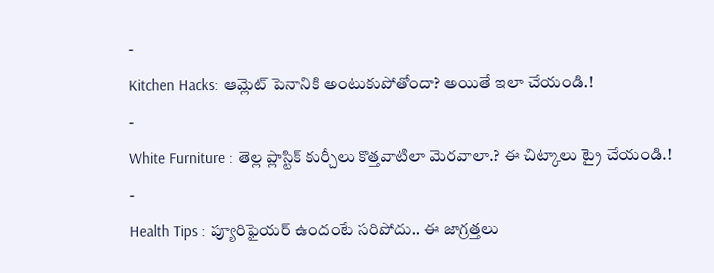-
Kitchen Hacks: ఆమ్లెట్ పెనానికి అంటుకుపోతోందా? అయితే ఇలా చేయండి.!
-
White Furniture : తెల్ల ప్లాస్టిక్ కుర్చీలు కొత్తవాటిలా మెరవాలా.? ఈ చిట్కాలు ట్రై చేయండి.!
-
Health Tips : ప్యూరిఫైయర్ ఉందంటే సరిపోదు.. ఈ జాగ్రత్తలు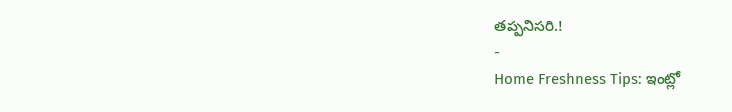తప్పనిసరి.!
-
Home Freshness Tips: ఇంట్లో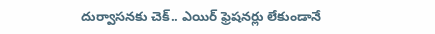దుర్వాసనకు చెక్.. ఎయిర్ ఫ్రెషనర్లు లేకుండానే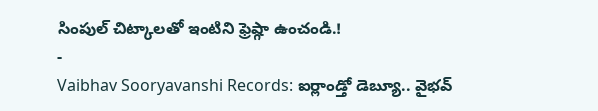సింపుల్ చిట్కాలతో ఇంటిని ఫ్రెష్గా ఉంచండి.!
-
Vaibhav Sooryavanshi Records: ఐర్లాండ్తో డెబ్యూ.. వైభవ్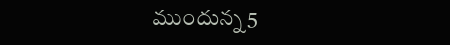ముందున్న 5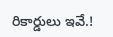రికార్డులు ఇవే.!